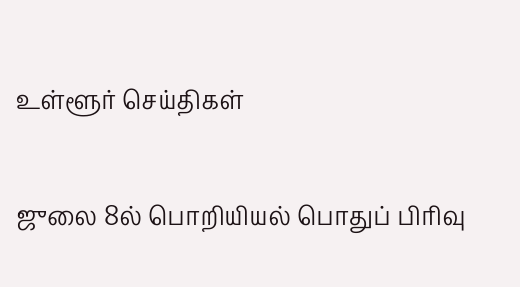உள்ளூர் செய்திகள்

ஜுலை 8ல் பொறியியல் பொதுப் பிரிவு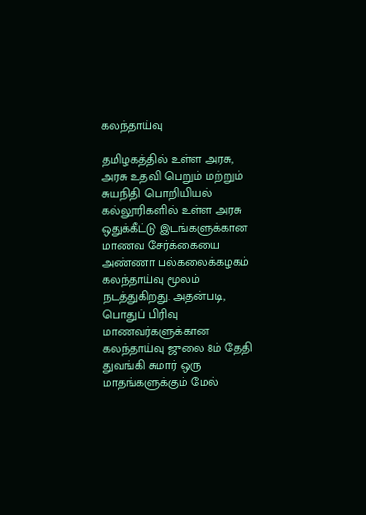கலந்தாய்வு

தமிழகத்தில் உள்ள அரசு, அரசு உதவி பெறும் மற்றும் சுயநிதி பொறியியல் கல்லூரிகளில் உள்ள அரசு ஒதுக்கீட்டு இடங்களுக்கான மாணவ சேர்க்கையை அண்ணா பல்கலைக்கழகம் கலந்தாய்வு மூலம் நடத்துகிறது. அதன்படி, பொதுப் பிரிவு மாணவர்களுக்கான கலந்தாய்வு ஜுலை 8ம் தேதி துவங்கி சுமார் ஒரு மாதங்களுக்கும் மேல்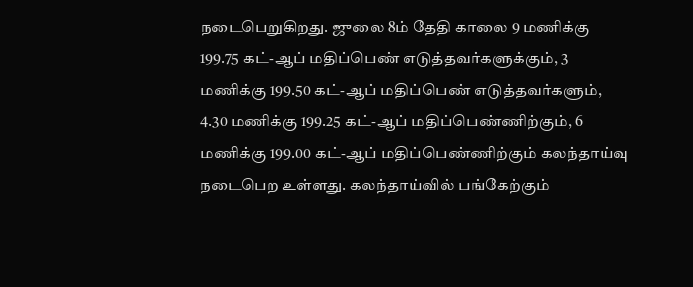நடைபெறுகிறது. ஜுலை 8ம் தேதி காலை 9 மணிக்கு 199.75 கட்-ஆப் மதிப்பெண் எடுத்தவர்களுக்கும், 3 மணிக்கு 199.50 கட்-ஆப் மதிப்பெண் எடுத்தவர்களும், 4.30 மணிக்கு 199.25 கட்-ஆப் மதிப்பெண்ணிற்கும், 6 மணிக்கு 199.00 கட்-ஆப் மதிப்பெண்ணிற்கும் கலந்தாய்வு நடைபெற உள்ளது. கலந்தாய்வில் பங்கேற்கும்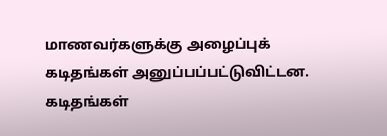மாணவர்களுக்கு அழைப்புக் கடிதங்கள் அனுப்பப்பட்டுவிட்டன. கடிதங்கள்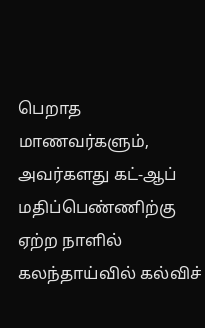பெறாத மாணவர்களும், அவர்களது கட்-ஆப் மதிப்பெண்ணிற்கு ஏற்ற நாளில் கலந்தாய்வில் கல்விச்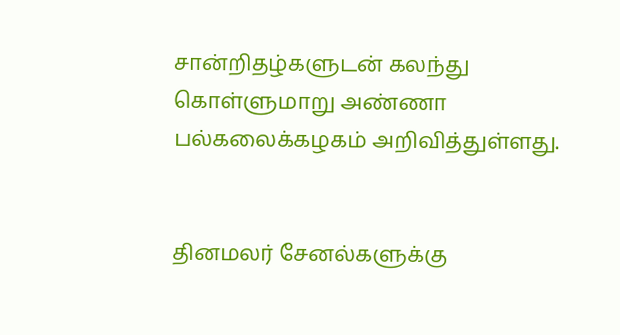சான்றிதழ்களுடன் கலந்து கொள்ளுமாறு அண்ணா பல்கலைக்கழகம் அறிவித்துள்ளது.


தினமலர் சேனல்களுக்கு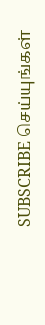SUBSCRIBE செய்யுங்கள்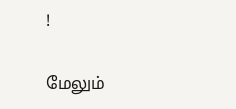!

மேலும்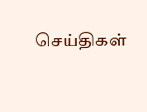செய்திகள்